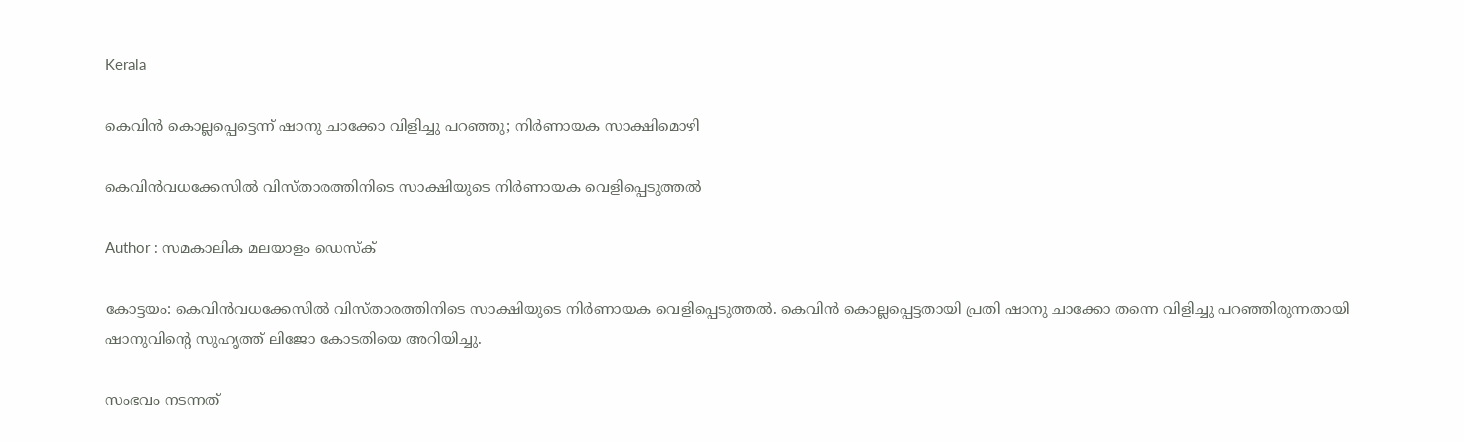Kerala

കെവിന്‍ കൊല്ലപ്പെട്ടെന്ന് ഷാനു ചാക്കോ വിളിച്ചു പറഞ്ഞു; നിര്‍ണായക സാക്ഷിമൊഴി

കെവിന്‍വധക്കേസില്‍ വിസ്താരത്തിനിടെ സാക്ഷിയുടെ നിര്‍ണായക വെളിപ്പെടുത്തല്‍

Author : സമകാലിക മലയാളം ഡെസ്ക്

കോട്ടയം: കെവിന്‍വധക്കേസില്‍ വിസ്താരത്തിനിടെ സാക്ഷിയുടെ നിര്‍ണായക വെളിപ്പെടുത്തല്‍. കെവിന്‍ കൊല്ലപ്പെട്ടതായി പ്രതി ഷാനു ചാക്കോ തന്നെ വിളിച്ചു പറഞ്ഞിരുന്നതായി ഷാനുവിന്റെ സുഹൃത്ത് ലിജോ കോടതിയെ അറിയിച്ചു.

സംഭവം നടന്നത്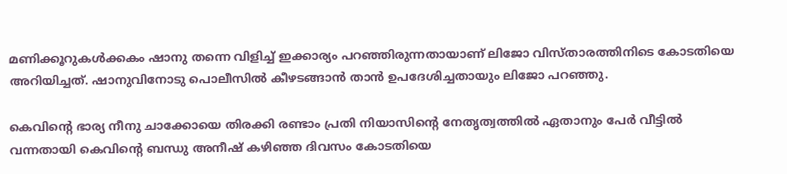മണിക്കൂറുകള്‍ക്കകം ഷാനു തന്നെ വിളിച്ച് ഇക്കാര്യം പറഞ്ഞിരുന്നതായാണ് ലിജോ വിസ്താരത്തിനിടെ കോടതിയെ അറിയിച്ചത്. ഷാനുവിനോടു പൊലീസില്‍ കീഴടങ്ങാന്‍ താന്‍ ഉപദേശിച്ചതായും ലിജോ പറഞ്ഞു.

കെവിന്റെ ഭാര്യ നീനു ചാക്കോയെ തിരക്കി രണ്ടാം പ്രതി നിയാസിന്റെ നേതൃത്വത്തില്‍ ഏതാനും പേര്‍ വീട്ടില്‍ വന്നതായി കെവിന്റെ ബന്ധു അനീഷ് കഴിഞ്ഞ ദിവസം കോടതിയെ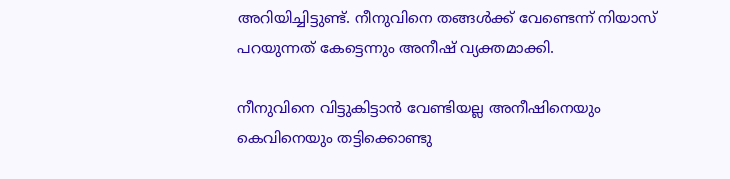അറിയിച്ചിട്ടുണ്ട്. നീനുവിനെ തങ്ങള്‍ക്ക് വേണ്ടെന്ന് നിയാസ് പറയുന്നത് കേട്ടെന്നും അനീഷ് വ്യക്തമാക്കി.

നീനുവിനെ വിട്ടുകിട്ടാന്‍ വേണ്ടിയല്ല അനീഷിനെയും കെവിനെയും തട്ടിക്കൊണ്ടു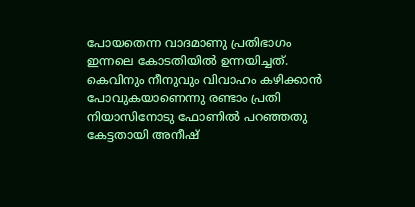പോയതെന്ന വാദമാണു പ്രതിഭാഗം ഇന്നലെ കോടതിയില്‍ ഉന്നയിച്ചത്. കെവിനും നീനുവും വിവാഹം കഴിക്കാന്‍ പോവുകയാണെന്നു രണ്ടാം പ്രതി നിയാസിനോടു ഫോണില്‍ പറഞ്ഞതു കേട്ടതായി അനീഷ്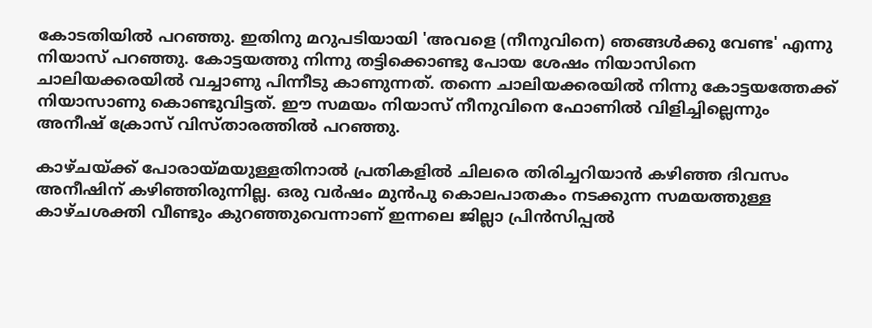കോടതിയില്‍ പറഞ്ഞു. ഇതിനു മറുപടിയായി 'അവളെ (നീനുവിനെ) ഞങ്ങള്‍ക്കു വേണ്ട' എന്നു നിയാസ് പറഞ്ഞു. കോട്ടയത്തു നിന്നു തട്ടിക്കൊണ്ടു പോയ ശേഷം നിയാസിനെ ചാലിയക്കരയില്‍ വച്ചാണു പിന്നീടു കാണുന്നത്. തന്നെ ചാലിയക്കരയില്‍ നിന്നു കോട്ടയത്തേക്ക് നിയാസാണു കൊണ്ടുവിട്ടത്. ഈ സമയം നിയാസ് നീനുവിനെ ഫോണില്‍ വിളിച്ചില്ലെന്നും അനീഷ് ക്രോസ് വിസ്താരത്തില്‍ പറഞ്ഞു.

കാഴ്ചയ്ക്ക് പോരായ്മയുള്ളതിനാല്‍ പ്രതികളില്‍ ചിലരെ തിരിച്ചറിയാന്‍ കഴിഞ്ഞ ദിവസം അനീഷിന് കഴിഞ്ഞിരുന്നില്ല. ഒരു വര്‍ഷം മുന്‍പു കൊലപാതകം നടക്കുന്ന സമയത്തുള്ള കാഴ്ചശക്തി വീണ്ടും കുറഞ്ഞുവെന്നാണ് ഇന്നലെ ജില്ലാ പ്രിന്‍സിപ്പല്‍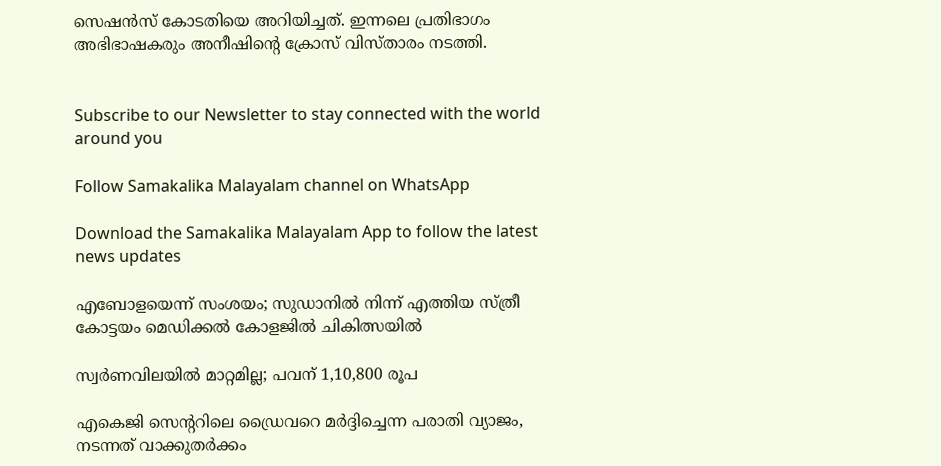സെഷന്‍സ് കോടതിയെ അറിയിച്ചത്. ഇന്നലെ പ്രതിഭാഗം അഭിഭാഷകരും അനീഷിന്റെ ക്രോസ് വിസ്താരം നടത്തി.


Subscribe to our Newsletter to stay connected with the world around you

Follow Samakalika Malayalam channel on WhatsApp

Download the Samakalika Malayalam App to follow the latest news updates

എബോളയെന്ന് സംശയം; സുഡാനില്‍ നിന്ന് എത്തിയ സ്ത്രീ കോട്ടയം മെഡിക്കല്‍ കോളജില്‍ ചികിത്സയില്‍

സ്വര്‍ണവിലയില്‍ മാറ്റമില്ല; പവന് 1,10,800 രൂപ

എകെജി സെന്ററിലെ ഡ്രൈവറെ മര്‍ദ്ദിച്ചെന്ന പരാതി വ്യാജം, നടന്നത് വാക്കുതര്‍ക്കം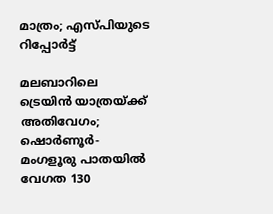മാത്രം; എസ്പിയുടെ റിപ്പോര്‍ട്ട്

മലബാറിലെ ട്രെയിൻ യാത്രയ്ക്ക് അതിവേഗം; ഷൊർണൂർ-മംഗളൂരു പാതയിൽ വേഗത 130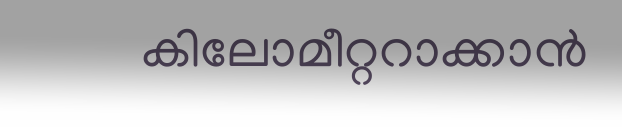കിലോമീറ്ററാക്കാൻ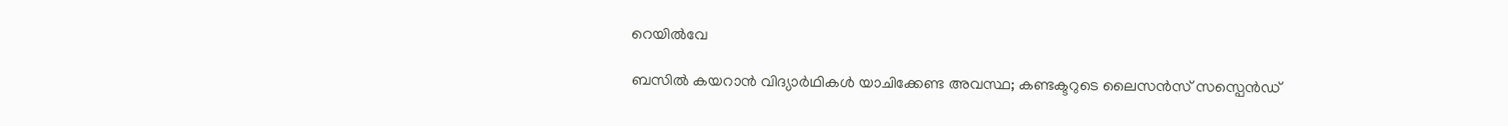റെയിൽവേ

ബസിൽ കയറാൻ വിദ്യാർഥികൾ യാചിക്കേണ്ട അവസ്ഥ; കണ്ടക്ടറുടെ ലൈസൻസ് സസ്പെൻഡ്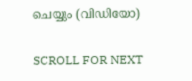ചെയ്യും (വിഡിയോ)

SCROLL FOR NEXT